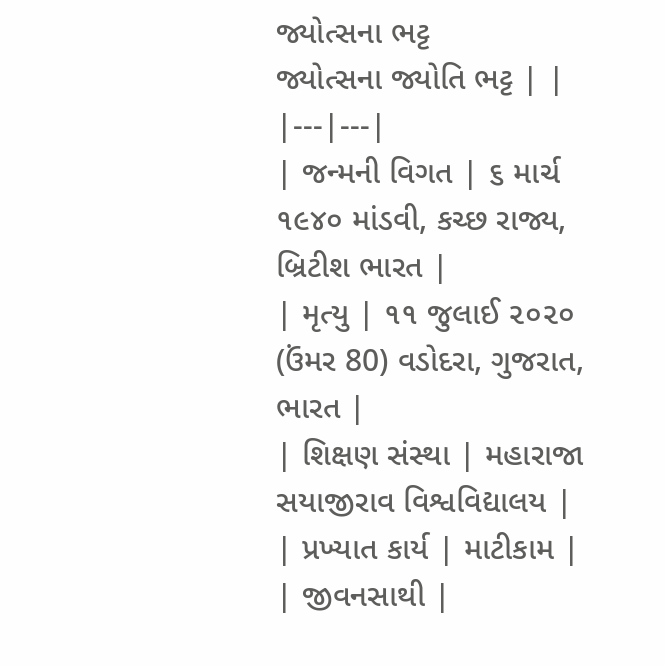જ્યોત્સના ભટ્ટ
જ્યોત્સના જ્યોતિ ભટ્ટ | |
|---|---|
| જન્મની વિગત | ૬ માર્ચ ૧૯૪૦ માંડવી, કચ્છ રાજ્ય, બ્રિટીશ ભારત |
| મૃત્યુ | ૧૧ જુલાઈ ૨૦૨૦ (ઉંમર 80) વડોદરા, ગુજરાત, ભારત |
| શિક્ષણ સંસ્થા | મહારાજા સયાજીરાવ વિશ્વવિદ્યાલય |
| પ્રખ્યાત કાર્ય | માટીકામ |
| જીવનસાથી |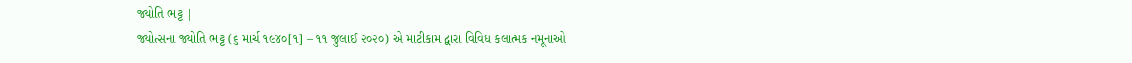જ્યોતિ ભટ્ટ |
જ્યોત્સના જ્યોતિ ભટ્ટ (૬ માર્ચ ૧૯૪૦[૧] – ૧૧ જુલાઈ ૨૦૨૦) એ માટીકામ દ્વારા વિવિધ કલાત્મક નમૂનાઓ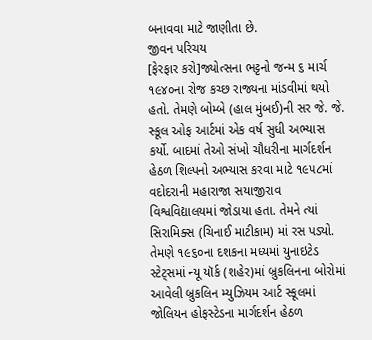બનાવવા માટે જાણીતા છે.
જીવન પરિચય
[ફેરફાર કરો]જ્યોત્સના ભટ્ટનો જન્મ ૬ માર્ચ ૧૯૪૦ના રોજ કચ્છ રાજ્યના માંડવીમાં થયો હતો. તેમણે બોમ્બે (હાલ મુંબઈ)ની સર જે. જે. સ્કૂલ ઓફ આર્ટમાં એક વર્ષ સુધી અભ્યાસ કર્યો. બાદમાં તેઓ સંખો ચૌધરીના માર્ગદર્શન હેઠળ શિલ્પનો અભ્યાસ કરવા માટે ૧૯૫૮માં વદોદરાની મહારાજા સયાજીરાવ વિશ્વવિદ્યાલયમાં જોડાયા હતા. તેમને ત્યાં સિરામિક્સ (ચિનાઈ માટીકામ) માં રસ પડ્યો. તેમણે ૧૯૬૦ના દશકના મધ્યમાં યુનાઇટેડ સ્ટેટ્સમાં ન્યૂ યૉર્ક (શહેર)માં બ્રુકલિનના બોરોમાં આવેલી બ્રુકલિન મ્યુઝિયમ આર્ટ સ્કૂલમાં જોલિયન હોફસ્ટેડના માર્ગદર્શન હેઠળ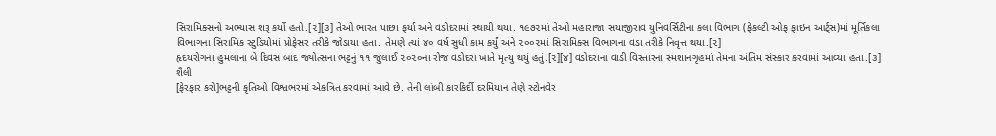સિરામિક્સનો અભ્યાસ શરૂ કર્યો હતો.[૨][૩] તેઓ ભારત પાછા ફર્યા અને વડોદરામાં સ્થાયી થયા. ૧૯૭૨માં તેઓ મહારાજા સયાજીરાવ યુનિવર્સિટીના કલા વિભાગ (ફેકલ્ટી ઓફ ફાઇન આર્ટ્સ)માં મૂર્તિકલા વિભાગના સિરામિક સ્ટુડિયોમાં પ્રોફેસર તરીકે જોડાયા હતા. તેમણે ત્યાં ૪૦ વર્ષ સુધી કામ કર્યું અને ૨૦૦૨માં સિરામિક્સ વિભાગના વડા તરીકે નિવૃત્ત થયા.[૨]
હૃદયરોગના હુમલાના બે દિવસ બાદ જ્યોત્સના ભટ્ટનું ૧૧ જુલાઈ ૨૦૨૦ના રોજ વડોદરા ખાતે મૃત્યુ થયું હતું.[૨][૪] વડોદરાના વાડી વિસ્તારના સ્મશાનગૃહમાં તેમના અંતિમ સંસ્કાર કરવામાં આવ્યા હતા.[૩]
શૈલી
[ફેરફાર કરો]ભટ્ટની કૃતિઓ વિશ્વભરમાં એકત્રિત કરવામાં આવે છે. તેની લાંબી કારકિર્દી દરમિયાન તેણે સ્ટોનવેર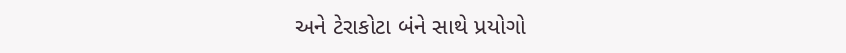અને ટેરાકોટા બંને સાથે પ્રયોગો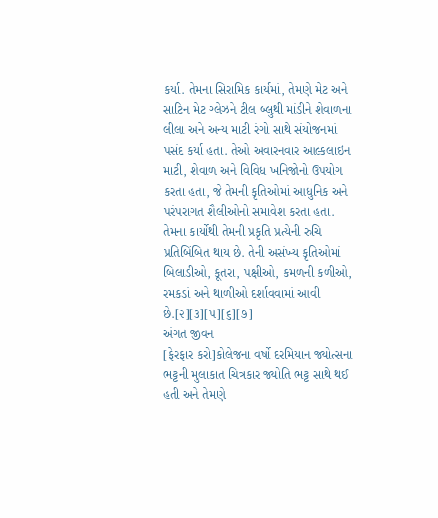કર્યા. તેમના સિરામિક કાર્યમાં, તેમણે મેટ અને સાટિન મેટ ગ્લેઝને ટીલ બ્લુથી માંડીને શેવાળના લીલા અને અન્ય માટી રંગો સાથે સંયોજનમાં પસંદ કર્યા હતા. તેઓ અવારનવાર આલ્કલાઇન માટી, શેવાળ અને વિવિધ ખનિજોનો ઉપયોગ કરતા હતા, જે તેમની કૃતિઓમાં આધુનિક અને પરંપરાગત શૈલીઓનો સમાવેશ કરતા હતા. તેમના કાર્યોથી તેમની પ્રકૃતિ પ્રત્યેની રુચિ પ્રતિબિંબિત થાય છે. તેની અસંખ્ય કૃતિઓમાં બિલાડીઓ, કૂતરા, પક્ષીઓ, કમળની કળીઓ, રમકડાં અને થાળીઓ દર્શાવવામાં આવી છે.[૨][૩][૫][૬][૭]
અંગત જીવન
[ફેરફાર કરો]કોલેજના વર્ષો દરમિયાન જ્યોત્સના ભટ્ટની મુલાકાત ચિત્રકાર જ્યોતિ ભટ્ટ સાથે થઈ હતી અને તેમણે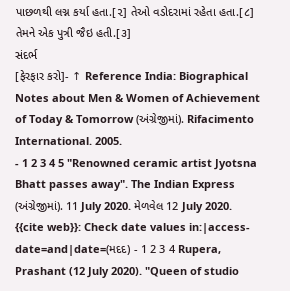પાછળથી લગ્ન કર્યા હતા.[૨] તેઓ વડોદરામાં રહેતા હતા.[૮] તેમને એક પુત્રી જૈઇ હતી.[૩]
સંદર્ભ
[ફેરફાર કરો]- ↑ Reference India: Biographical Notes about Men & Women of Achievement of Today & Tomorrow (અંગ્રેજીમાં). Rifacimento International. 2005.
- 1 2 3 4 5 "Renowned ceramic artist Jyotsna Bhatt passes away". The Indian Express (અંગ્રેજીમાં). 11 July 2020. મેળવેલ 12 July 2020.
{{cite web}}: Check date values in:|access-date=and|date=(મદદ) - 1 2 3 4 Rupera, Prashant (12 July 2020). "Queen of studio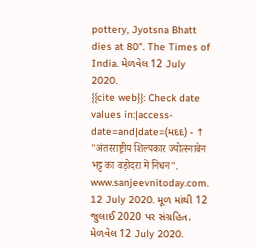pottery, Jyotsna Bhatt dies at 80". The Times of India. મેળવેલ 12 July 2020.
{{cite web}}: Check date values in:|access-date=and|date=(મદદ) - ↑ "अंतरराष्ट्रीय शिल्पकार ज्योत्स्नाबेन भट्ट का वड़ोदरा में निधन". www.sanjeevnitoday.com. 12 July 2020. મૂળ માંથી 12 જુલાઈ 2020 પર સંગ્રહિત. મેળવેલ 12 July 2020.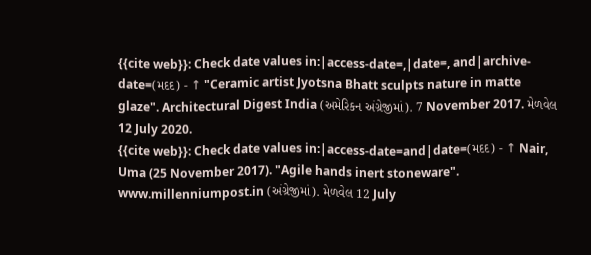{{cite web}}: Check date values in:|access-date=,|date=, and|archive-date=(મદદ) - ↑ "Ceramic artist Jyotsna Bhatt sculpts nature in matte glaze". Architectural Digest India (અમેરિકન અંગ્રેજીમાં). 7 November 2017. મેળવેલ 12 July 2020.
{{cite web}}: Check date values in:|access-date=and|date=(મદદ) - ↑ Nair, Uma (25 November 2017). "Agile hands inert stoneware". www.millenniumpost.in (અંગ્રેજીમાં). મેળવેલ 12 July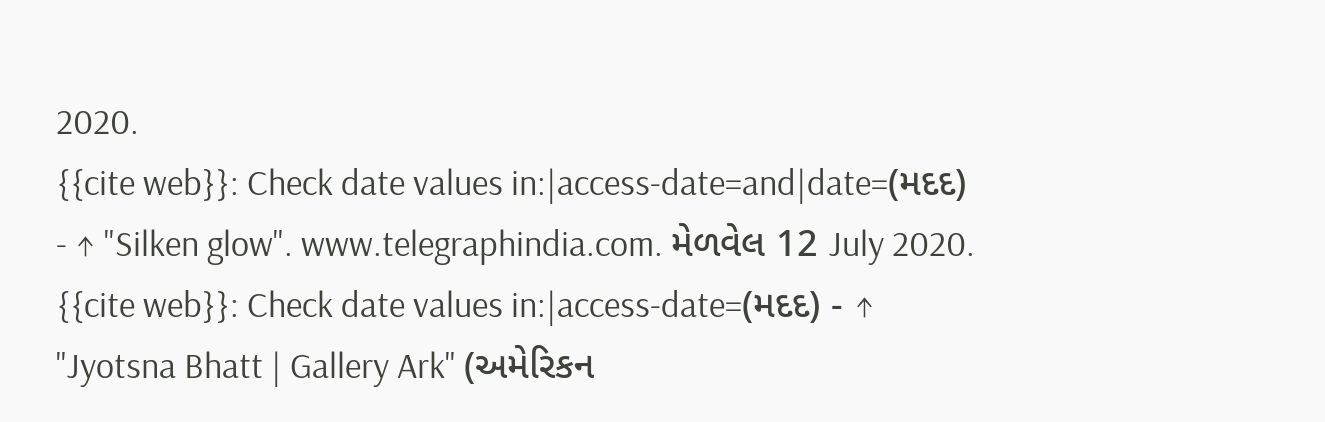2020.
{{cite web}}: Check date values in:|access-date=and|date=(મદદ) - ↑ "Silken glow". www.telegraphindia.com. મેળવેલ 12 July 2020.
{{cite web}}: Check date values in:|access-date=(મદદ) - ↑ "Jyotsna Bhatt | Gallery Ark" (અમેરિકન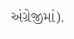અંગ્રેજીમાં).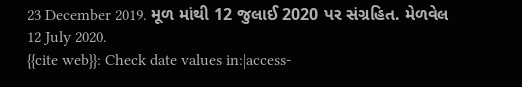23 December 2019. મૂળ માંથી 12 જુલાઈ 2020 પર સંગ્રહિત. મેળવેલ 12 July 2020.
{{cite web}}: Check date values in:|access-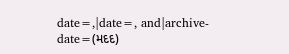date=,|date=, and|archive-date=(મદદ)